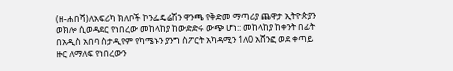(ዘ-ሐበሻ)ለአፍሪካ ክለቦች ኮንፌዴሬሽን ዋንጫ የቅድመ ማጣሪያ ጨዋታ ኢትዮጵያን ወክሎ ሲወዳደር የነበረው መከላከያ ከውድድሩ ውጭ ሆነ:: መከላከያ ከቀንት በፊት በአዲስ አበባ ስታዲየም የካሜኑን ያንግ ስፖርት አካዳሚን 1ለ0 አሸንፎ ወደ ቀጣይ ዙር ለማለፍ የነበረውን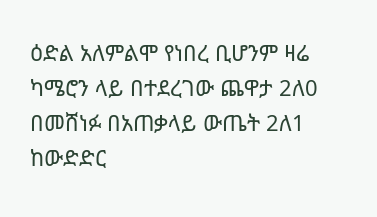ዕድል አለምልሞ የነበረ ቢሆንም ዛሬ ካሜሮን ላይ በተደረገው ጨዋታ 2ለ0 በመሸነፉ በአጠቃላይ ውጤት 2ለ1 ከውድድር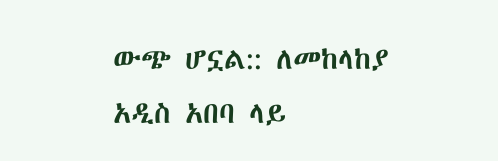ውጭ ሆኗል:: ለመከላከያ አዲስ አበባ ላይ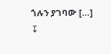ጎሉን ያገባው […]
↧